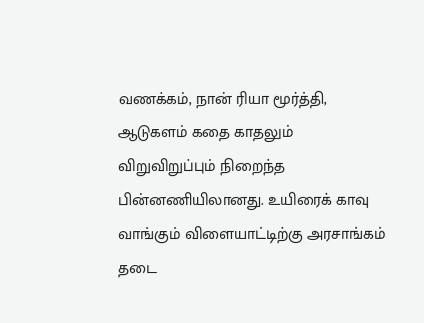வணக்கம், நான் ரியா மூர்த்தி, ஆடுகளம் கதை காதலும் விறுவிறுப்பும் நிறைந்த பின்னணியிலானது. உயிரைக் காவு வாங்கும் விளையாட்டிற்கு அரசாங்கம் தடை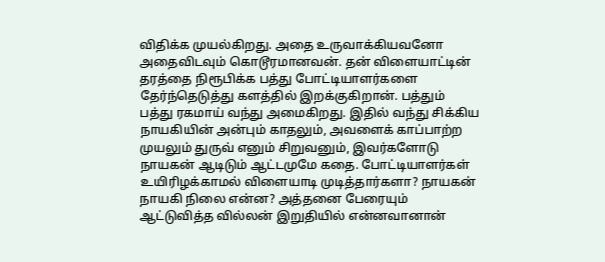விதிக்க முயல்கிறது. அதை உருவாக்கியவனோ அதைவிடவும் கொடூரமானவன். தன் விளையாட்டின் தரத்தை நிரூபிக்க பத்து போட்டியாளர்களை தேர்ந்தெடுத்து களத்தில் இறக்குகிறான். பத்தும் பத்து ரகமாய் வந்து அமைகிறது. இதில் வந்து சிக்கிய நாயகியின் அன்பும் காதலும், அவளைக் காப்பாற்ற முயலும் துருவ் எனும் சிறுவனும், இவர்களோடு நாயகன் ஆடிடும் ஆட்டமுமே கதை. போட்டியாளர்கள் உயிரிழக்காமல் விளையாடி முடித்தார்களா? நாயகன் நாயகி நிலை என்ன? அத்தனை பேரையும் ஆட்டுவித்த வில்லன் இறுதியில் என்னவானான்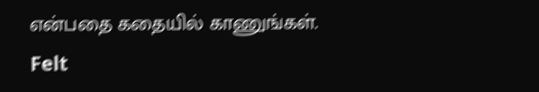என்பதை கதையில் காணுங்கள்.
Felt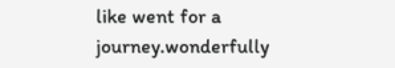like went for a journey.wonderfully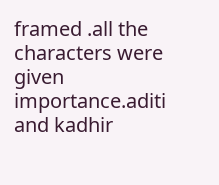framed .all the characters were given importance.aditi and kadhir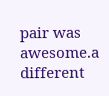pair was awesome.a different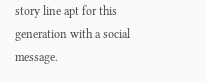story line apt for this generation with a social message.